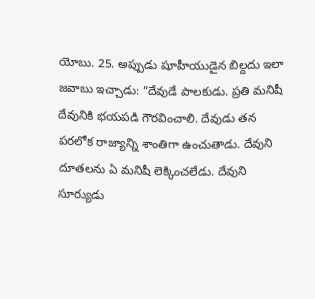యోబు. 25. అప్పుడు షూహీయుడైన బిల్దదు ఇలా జవాబు ఇచ్చాడు: “దేవుడే పాలకుడు. ప్రతి మనిషీ దేవునికి భయపడి గౌరవించాలి. దేవుడు తన పరలోక రాజ్యాన్ని శాంతిగా ఉంచుతాడు. దేవుని దూతలను ఏ మనిషీ లెక్కించలేడు. దేవుని సూర్యుడు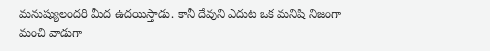మనుష్యులందరి మీద ఉదయిస్తాడు. కానీ దేవుని ఎదుట ఒక మనిషి నిజంగా మంచి వాడుగా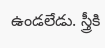ఉండలేడు. స్త్రీకి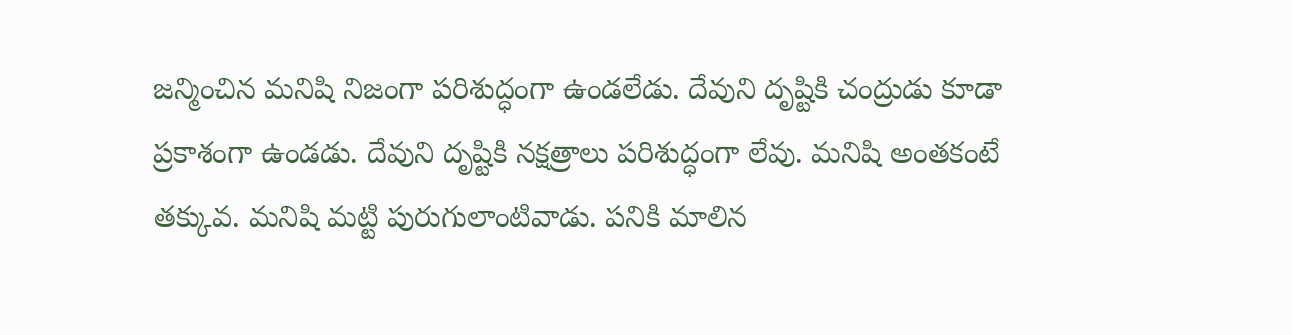జన్మించిన మనిషి నిజంగా పరిశుద్ధంగా ఉండలేడు. దేవుని దృష్టికి చంద్రుడు కూడా ప్రకాశంగా ఉండడు. దేవుని దృష్టికి నక్షత్రాలు పరిశుద్ధంగా లేవు. మనిషి అంతకంటే తక్కువ. మనిషి మట్టి పురుగులాంటివాడు. పనికి మాలిన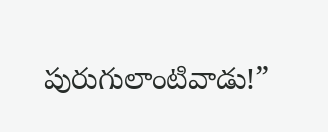పురుగులాంటివాడు!”